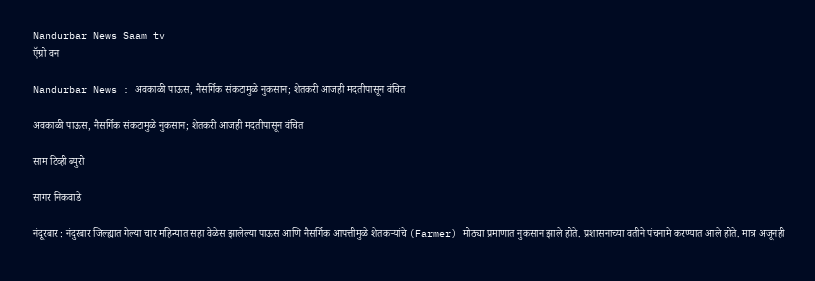Nandurbar News Saam tv
ऍग्रो वन

Nandurbar News : अवकाळी पाऊस, नैसर्गिक संकटामुळे नुकसान; शेतकरी आजही मदतीपासून वंचित

अवकाळी पाऊस, नैसर्गिक संकटामुळे नुकसान; शेतकरी आजही मदतीपासून वंचित

साम टिव्ही ब्युरो

सागर निकवाडे

नंदूरबार : नंदुरबार जिल्ह्यात गेल्या चार महिन्यात सहा वेळेस झालेल्या पाऊस आणि नैसर्गिक आपत्तीमुळे शेतकऱ्यांचे (Farmer) मोठ्या प्रमाणात नुकसान झाले होते. प्रशासनाच्या वतीने पंचनामे करण्यात आले होते. मात्र अजूनही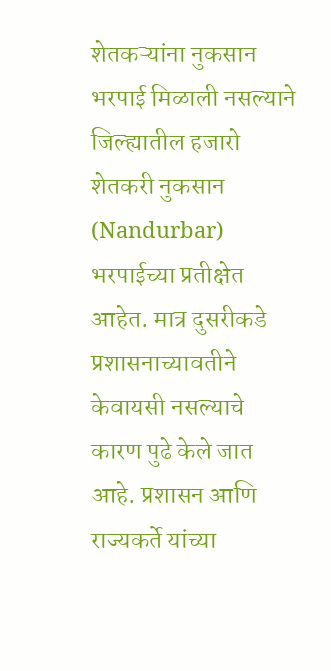शेतकऱ्यांना नुकसान भरपाई मिळाली नसल्याने जिल्ह्यातील हजारो शेतकरी नुकसान (Nandurbar) भरपाईच्या प्रतीक्षेत आहेत. मात्र दुसरीकडे प्रशासनाच्यावतीने केवायसी नसल्याचे कारण पुढे केले जात आहे. प्रशासन आणि राज्यकर्ते यांच्या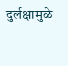दुर्लक्षामुळे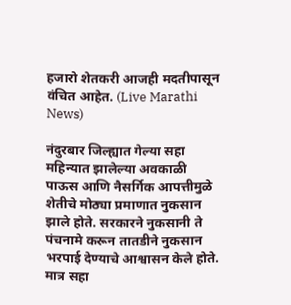हजारो शेतकरी आजही मदतीपासून वंचित आहेत. (Live Marathi News)

नंदुरबार जिल्ह्यात गेल्या सहा महिन्यात झालेल्या अवकाळी पाऊस आणि नैसर्गिक आपत्तीमुळे शेतीचे मोठ्या प्रमाणात नुकसान झाले होते. सरकारने नुकसानी ते पंचनामे करून तातडीने नुकसान भरपाई देण्याचे आश्वासन केले होते. मात्र सहा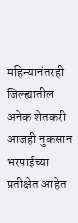महिन्यानंतरही जिल्ह्यातील अनेक शेतकरी आजही नुकसान भरपाईच्या प्रतीक्षेत आहेत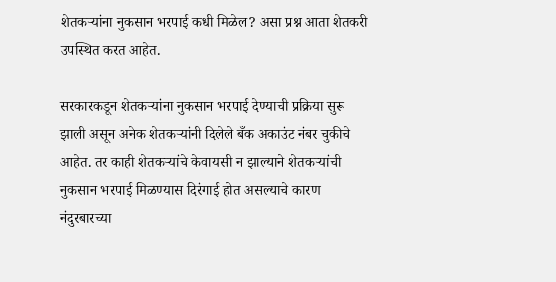शेतकऱ्यांना नुकसान भरपाई कधी मिळेल? असा प्रश्न आता शेतकरी उपस्थित करत आहेत.

सरकारकडून शेतकऱ्यांना नुकसान भरपाई देण्याची प्रक्रिया सुरू झाली असून अनेक शेतकऱ्यांनी दिलेले बँक अकाउंट नंबर चुकीचे आहेत. तर काही शेतकऱ्यांचे केवायसी न झाल्याने शेतकऱ्यांची नुकसान भरपाई मिळण्यास दिरंगाई होत असल्याचे कारण नंदुरबारच्या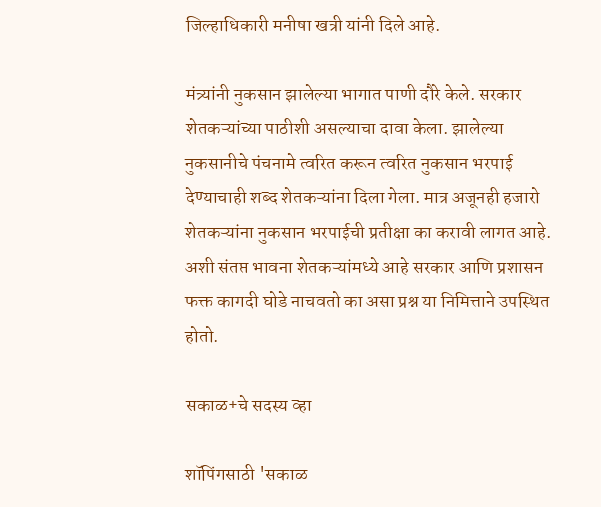जिल्हाधिकारी मनीषा खत्री यांनी दिले आहे.

मंत्र्यांनी नुकसान झालेल्या भागात पाणी दौरे केले. सरकार शेतकऱ्यांच्या पाठीशी असल्याचा दावा केला. झालेल्या नुकसानीचे पंचनामे त्वरित करून त्वरित नुकसान भरपाई देण्याचाही शब्द शेतकऱ्यांना दिला गेला. मात्र अजूनही हजारो शेतकऱ्यांना नुकसान भरपाईची प्रतीक्षा का करावी लागत आहे. अशी संतप्त भावना शेतकऱ्यांमध्ये आहे सरकार आणि प्रशासन फक्त कागदी घोडे नाचवतो का असा प्रश्न या निमित्ताने उपस्थित होतो.

सकाळ+चे सदस्य व्हा

शॉपिंगसाठी 'सकाळ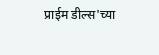प्राईम डील्स'च्या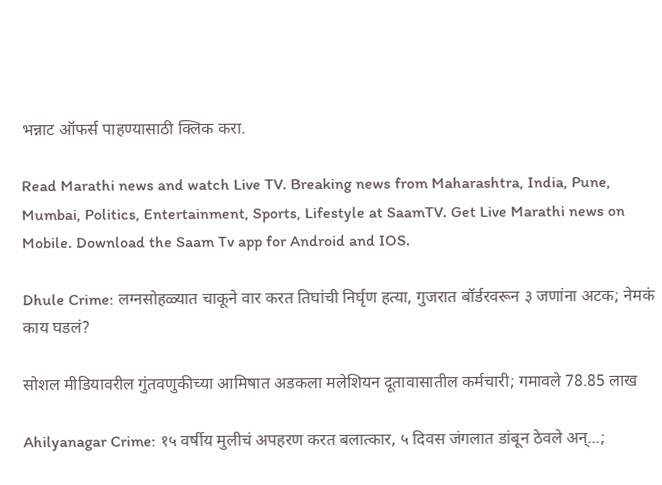भन्नाट ऑफर्स पाहण्यासाठी क्लिक करा.

Read Marathi news and watch Live TV. Breaking news from Maharashtra, India, Pune, Mumbai, Politics, Entertainment, Sports, Lifestyle at SaamTV. Get Live Marathi news on Mobile. Download the Saam Tv app for Android and IOS.

Dhule Crime: लग्नसोहळ्यात चाकूने वार करत तिघांची निर्घृण हत्या, गुजरात बॉर्डरवरून ३ जणांना अटक; नेमकं काय घडलं?

सोशल मीडियावरील गुंतवणुकीच्या आमिषात अडकला मलेशियन दूतावासातील कर्मचारी; गमावले 78.85 लाख

Ahilyanagar Crime: १५ वर्षीय मुलीचं अपहरण करत बलात्कार, ५ दिवस जंगलात डांबून ठेवले अन्...;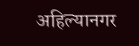अहिल्यानगर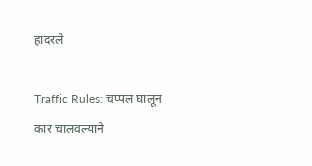हादरले

Traffic Rules: चप्पल घालून कार चालवल्याने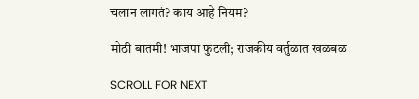चलान लागतं? काय आहे नियम?

मोठी बातमी! भाजपा फुटली; राजकीय वर्तुळात खळबळ

SCROLL FOR NEXT